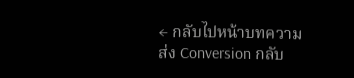← กลับไปหน้าบทความ
ส่ง Conversion กลับ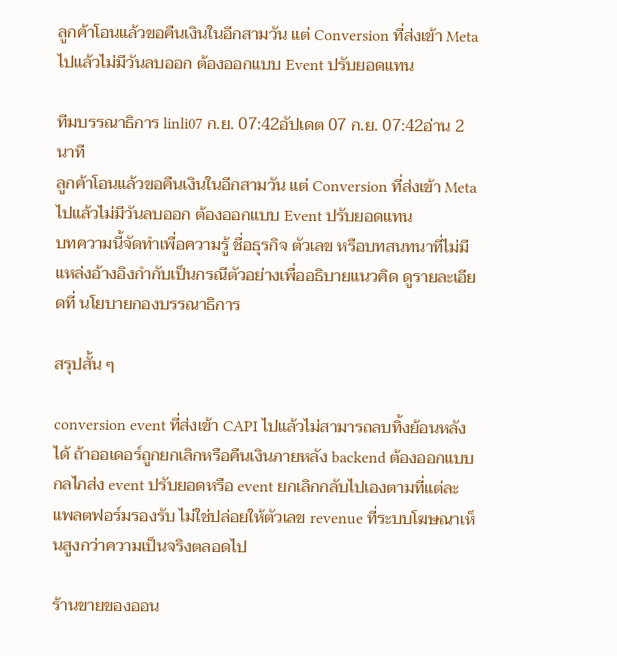ลูกค้าโอนแล้วขอคืนเงินในอีกสามวัน แต่ Conversion ที่ส่งเข้า Meta ไปแล้วไม่มีวันลบออก ต้องออกแบบ Event ปรับยอดแทน

ทีมบรรณาธิการ linli07 ก.ย. 07:42อัปเดต 07 ก.ย. 07:42อ่าน 2 นาที
ลูกค้าโอนแล้วขอคืนเงินในอีกสามวัน แต่ Conversion ที่ส่งเข้า Meta ไปแล้วไม่มีวันลบออก ต้องออกแบบ Event ปรับยอดแทน
บทความนี้จัดทำเพื่อความรู้ ชื่อธุรกิจ ตัวเลข หรือบทสนทนาที่ไม่มีแหล่งอ้างอิงกำกับเป็นกรณีตัวอย่างเพื่ออธิบายแนวคิด ดูรายละเอียดที่ นโยบายกองบรรณาธิการ

สรุปสั้น ๆ

conversion event ที่ส่งเข้า CAPI ไปแล้วไม่สามารถลบทิ้งย้อนหลังได้ ถ้าออเดอร์ถูกยกเลิกหรือคืนเงินภายหลัง backend ต้องออกแบบกลไกส่ง event ปรับยอดหรือ event ยกเลิกกลับไปเองตามที่แต่ละแพลตฟอร์มรองรับ ไม่ใช่ปล่อยให้ตัวเลข revenue ที่ระบบโฆษณาเห็นสูงกว่าความเป็นจริงตลอดไป

ร้านขายของออน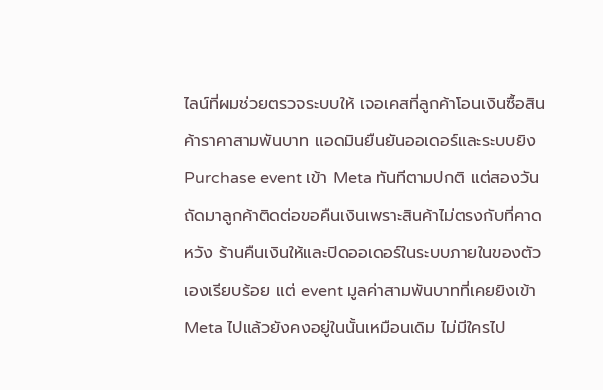ไลน์ที่ผมช่วยตรวจระบบให้ เจอเคสที่ลูกค้าโอนเงินซื้อสินค้าราคาสามพันบาท แอดมินยืนยันออเดอร์และระบบยิง Purchase event เข้า Meta ทันทีตามปกติ แต่สองวันถัดมาลูกค้าติดต่อขอคืนเงินเพราะสินค้าไม่ตรงกับที่คาดหวัง ร้านคืนเงินให้และปิดออเดอร์ในระบบภายในของตัวเองเรียบร้อย แต่ event มูลค่าสามพันบาทที่เคยยิงเข้า Meta ไปแล้วยังคงอยู่ในนั้นเหมือนเดิม ไม่มีใครไป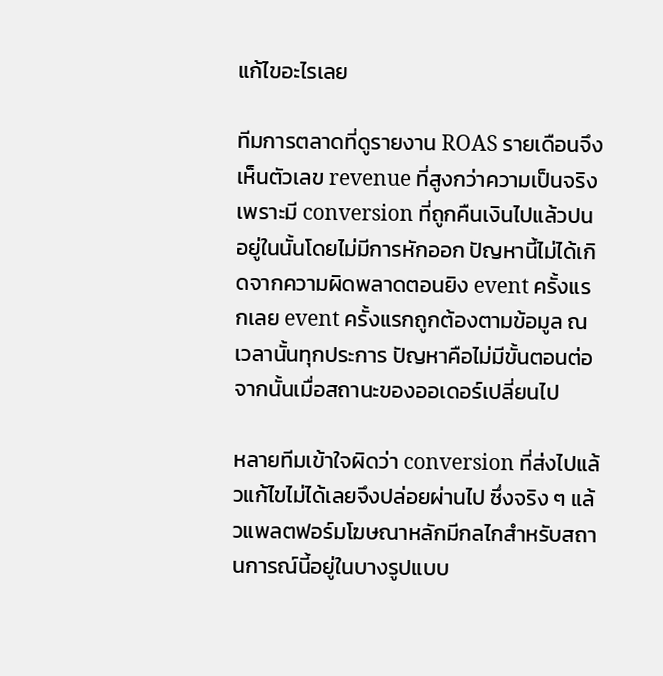แก้ไขอะไรเลย

ทีมการตลาดที่ดูรายงาน ROAS รายเดือนจึงเห็นตัวเลข revenue ที่สูงกว่าความเป็นจริง เพราะมี conversion ที่ถูกคืนเงินไปแล้วปนอยู่ในนั้นโดยไม่มีการหักออก ปัญหานี้ไม่ได้เกิดจากความผิดพลาดตอนยิง event ครั้งแรกเลย event ครั้งแรกถูกต้องตามข้อมูล ณ เวลานั้นทุกประการ ปัญหาคือไม่มีขั้นตอนต่อจากนั้นเมื่อสถานะของออเดอร์เปลี่ยนไป

หลายทีมเข้าใจผิดว่า conversion ที่ส่งไปแล้วแก้ไขไม่ได้เลยจึงปล่อยผ่านไป ซึ่งจริง ๆ แล้วแพลตฟอร์มโฆษณาหลักมีกลไกสำหรับสถานการณ์นี้อยู่ในบางรูปแบบ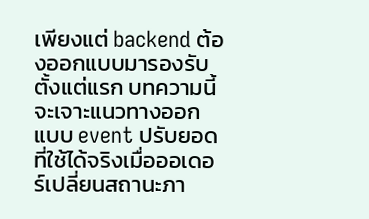เพียงแต่ backend ต้องออกแบบมารองรับตั้งแต่แรก บทความนี้จะเจาะแนวทางออกแบบ event ปรับยอดที่ใช้ได้จริงเมื่อออเดอร์เปลี่ยนสถานะภา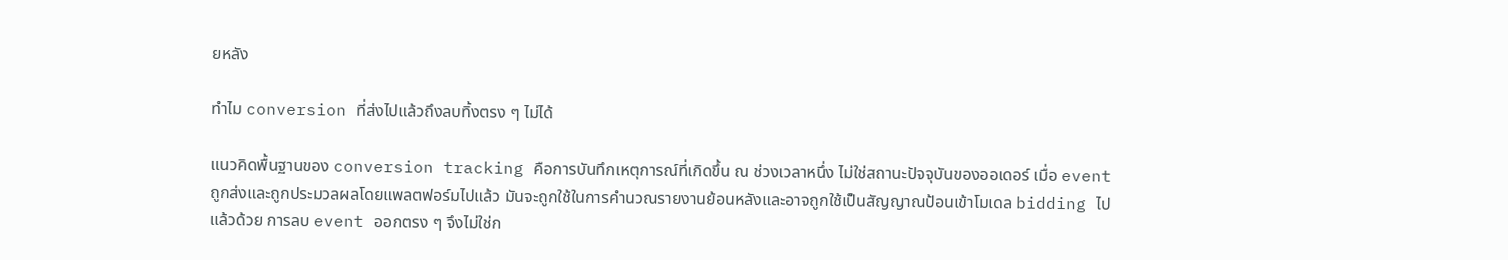ยหลัง

ทำไม conversion ที่ส่งไปแล้วถึงลบทิ้งตรง ๆ ไม่ได้

แนวคิดพื้นฐานของ conversion tracking คือการบันทึกเหตุการณ์ที่เกิดขึ้น ณ ช่วงเวลาหนึ่ง ไม่ใช่สถานะปัจจุบันของออเดอร์ เมื่อ event ถูกส่งและถูกประมวลผลโดยแพลตฟอร์มไปแล้ว มันจะถูกใช้ในการคำนวณรายงานย้อนหลังและอาจถูกใช้เป็นสัญญาณป้อนเข้าโมเดล bidding ไปแล้วด้วย การลบ event ออกตรง ๆ จึงไม่ใช่ก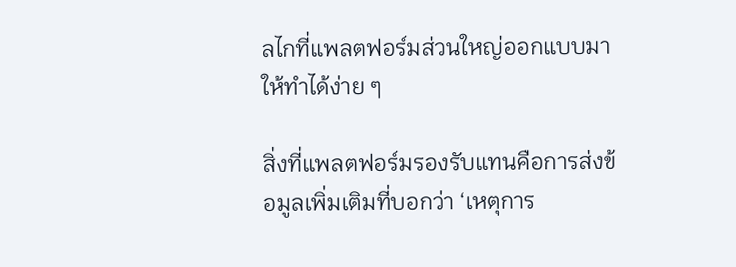ลไกที่แพลตฟอร์มส่วนใหญ่ออกแบบมาให้ทำได้ง่าย ๆ

สิ่งที่แพลตฟอร์มรองรับแทนคือการส่งข้อมูลเพิ่มเติมที่บอกว่า ‘เหตุการ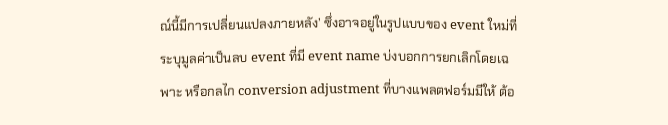ณ์นี้มีการเปลี่ยนแปลงภายหลัง’ ซึ่งอาจอยู่ในรูปแบบของ event ใหม่ที่ระบุมูลค่าเป็นลบ event ที่มี event name บ่งบอกการยกเลิกโดยเฉพาะ หรือกลไก conversion adjustment ที่บางแพลตฟอร์มมีให้ ต้อ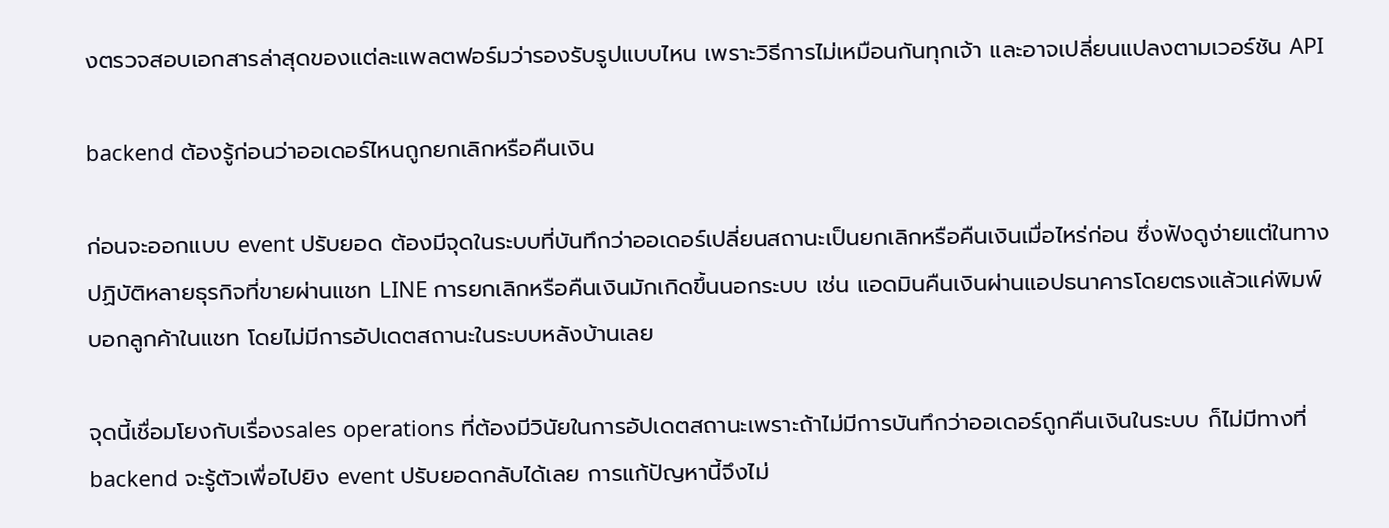งตรวจสอบเอกสารล่าสุดของแต่ละแพลตฟอร์มว่ารองรับรูปแบบไหน เพราะวิธีการไม่เหมือนกันทุกเจ้า และอาจเปลี่ยนแปลงตามเวอร์ชัน API

backend ต้องรู้ก่อนว่าออเดอร์ไหนถูกยกเลิกหรือคืนเงิน

ก่อนจะออกแบบ event ปรับยอด ต้องมีจุดในระบบที่บันทึกว่าออเดอร์เปลี่ยนสถานะเป็นยกเลิกหรือคืนเงินเมื่อไหร่ก่อน ซึ่งฟังดูง่ายแต่ในทางปฏิบัติหลายธุรกิจที่ขายผ่านแชท LINE การยกเลิกหรือคืนเงินมักเกิดขึ้นนอกระบบ เช่น แอดมินคืนเงินผ่านแอปธนาคารโดยตรงแล้วแค่พิมพ์บอกลูกค้าในแชท โดยไม่มีการอัปเดตสถานะในระบบหลังบ้านเลย

จุดนี้เชื่อมโยงกับเรื่องsales operations ที่ต้องมีวินัยในการอัปเดตสถานะเพราะถ้าไม่มีการบันทึกว่าออเดอร์ถูกคืนเงินในระบบ ก็ไม่มีทางที่ backend จะรู้ตัวเพื่อไปยิง event ปรับยอดกลับได้เลย การแก้ปัญหานี้จึงไม่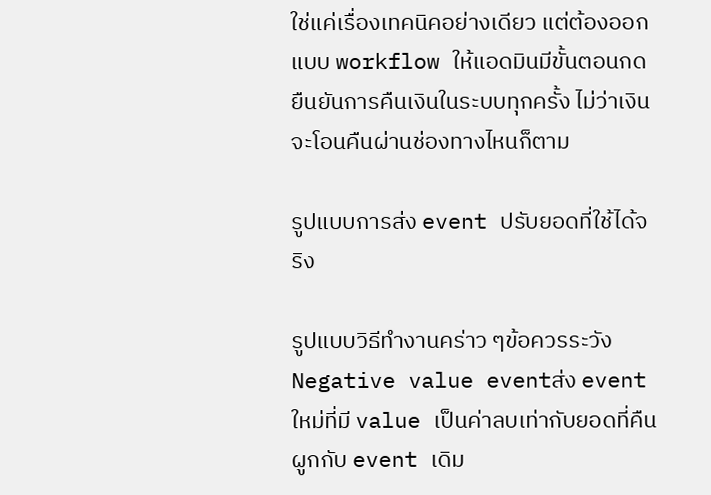ใช่แค่เรื่องเทคนิคอย่างเดียว แต่ต้องออกแบบ workflow ให้แอดมินมีขั้นตอนกดยืนยันการคืนเงินในระบบทุกครั้ง ไม่ว่าเงินจะโอนคืนผ่านช่องทางไหนก็ตาม

รูปแบบการส่ง event ปรับยอดที่ใช้ได้จริง

รูปแบบวิธีทำงานคร่าว ๆข้อควรระวัง
Negative value eventส่ง event ใหม่ที่มี value เป็นค่าลบเท่ากับยอดที่คืน ผูกกับ event เดิม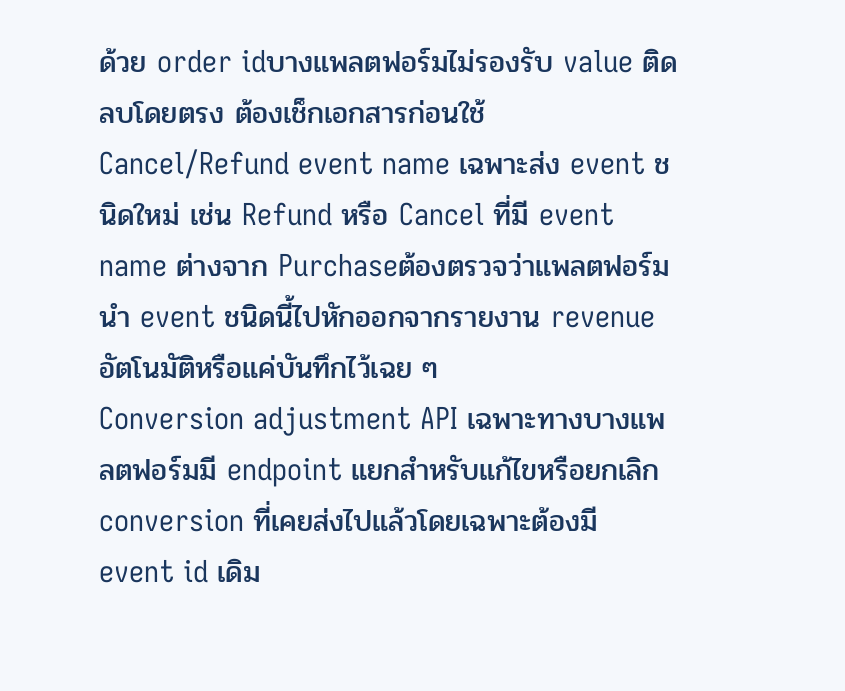ด้วย order idบางแพลตฟอร์มไม่รองรับ value ติดลบโดยตรง ต้องเช็กเอกสารก่อนใช้
Cancel/Refund event name เฉพาะส่ง event ชนิดใหม่ เช่น Refund หรือ Cancel ที่มี event name ต่างจาก Purchaseต้องตรวจว่าแพลตฟอร์มนำ event ชนิดนี้ไปหักออกจากรายงาน revenue อัตโนมัติหรือแค่บันทึกไว้เฉย ๆ
Conversion adjustment API เฉพาะทางบางแพลตฟอร์มมี endpoint แยกสำหรับแก้ไขหรือยกเลิก conversion ที่เคยส่งไปแล้วโดยเฉพาะต้องมี event id เดิม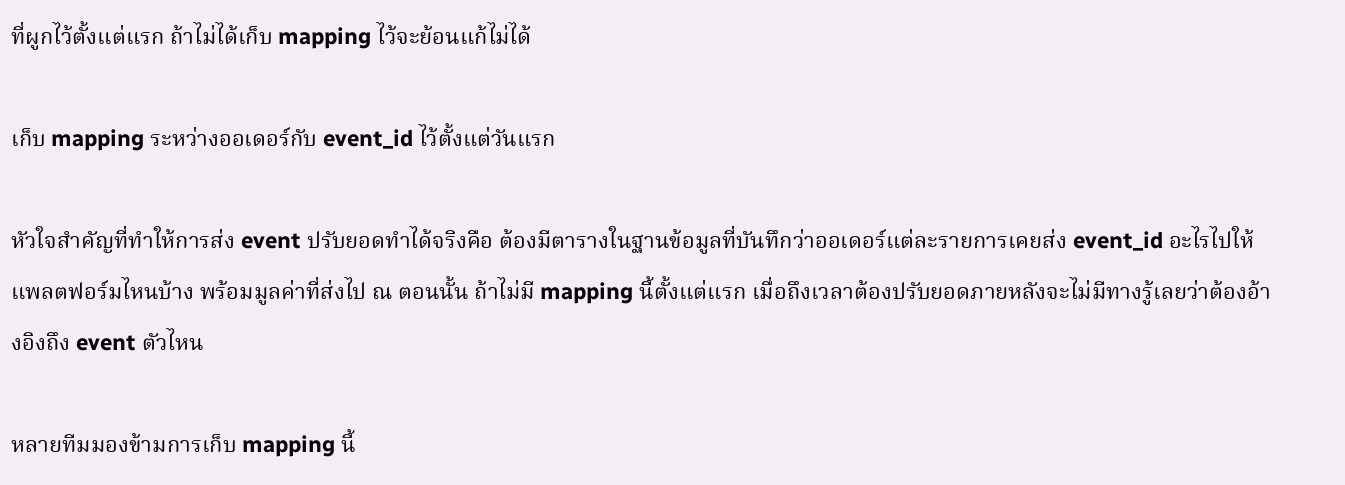ที่ผูกไว้ตั้งแต่แรก ถ้าไม่ได้เก็บ mapping ไว้จะย้อนแก้ไม่ได้

เก็บ mapping ระหว่างออเดอร์กับ event_id ไว้ตั้งแต่วันแรก

หัวใจสำคัญที่ทำให้การส่ง event ปรับยอดทำได้จริงคือ ต้องมีตารางในฐานข้อมูลที่บันทึกว่าออเดอร์แต่ละรายการเคยส่ง event_id อะไรไปให้แพลตฟอร์มไหนบ้าง พร้อมมูลค่าที่ส่งไป ณ ตอนนั้น ถ้าไม่มี mapping นี้ตั้งแต่แรก เมื่อถึงเวลาต้องปรับยอดภายหลังจะไม่มีทางรู้เลยว่าต้องอ้างอิงถึง event ตัวไหน

หลายทีมมองข้ามการเก็บ mapping นี้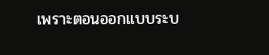เพราะตอนออกแบบระบ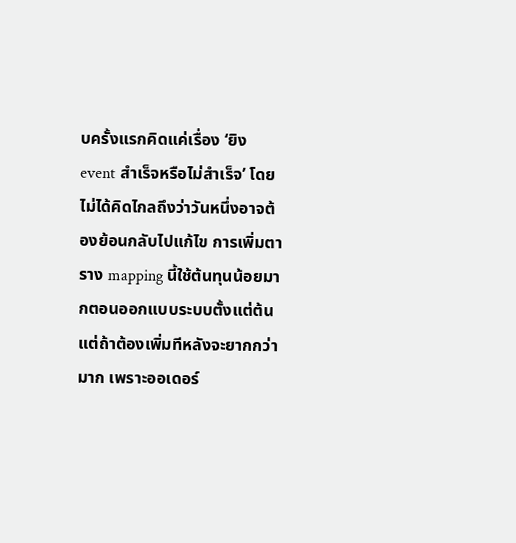บครั้งแรกคิดแค่เรื่อง ‘ยิง event สำเร็จหรือไม่สำเร็จ’ โดยไม่ได้คิดไกลถึงว่าวันหนึ่งอาจต้องย้อนกลับไปแก้ไข การเพิ่มตาราง mapping นี้ใช้ต้นทุนน้อยมากตอนออกแบบระบบตั้งแต่ต้น แต่ถ้าต้องเพิ่มทีหลังจะยากกว่ามาก เพราะออเดอร์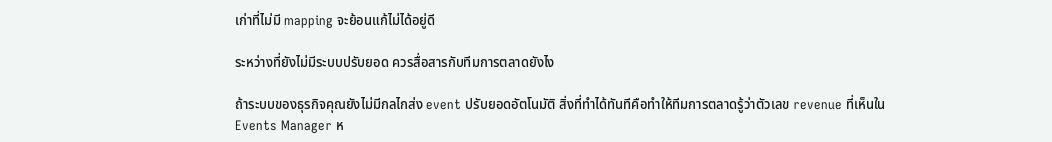เก่าที่ไม่มี mapping จะย้อนแก้ไม่ได้อยู่ดี

ระหว่างที่ยังไม่มีระบบปรับยอด ควรสื่อสารกับทีมการตลาดยังไง

ถ้าระบบของธุรกิจคุณยังไม่มีกลไกส่ง event ปรับยอดอัตโนมัติ สิ่งที่ทำได้ทันทีคือทำให้ทีมการตลาดรู้ว่าตัวเลข revenue ที่เห็นใน Events Manager ห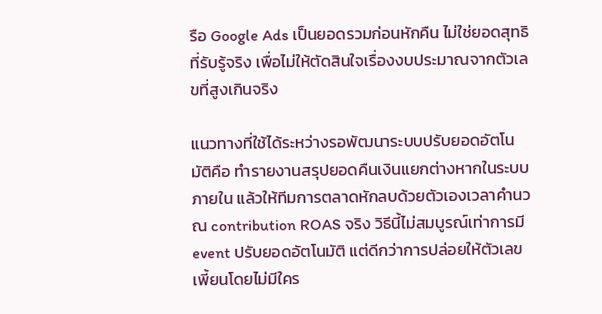รือ Google Ads เป็นยอดรวมก่อนหักคืน ไม่ใช่ยอดสุทธิที่รับรู้จริง เพื่อไม่ให้ตัดสินใจเรื่องงบประมาณจากตัวเลขที่สูงเกินจริง

แนวทางที่ใช้ได้ระหว่างรอพัฒนาระบบปรับยอดอัตโนมัติคือ ทำรายงานสรุปยอดคืนเงินแยกต่างหากในระบบภายใน แล้วให้ทีมการตลาดหักลบด้วยตัวเองเวลาคำนวณ contribution ROAS จริง วิธีนี้ไม่สมบูรณ์เท่าการมี event ปรับยอดอัตโนมัติ แต่ดีกว่าการปล่อยให้ตัวเลขเพี้ยนโดยไม่มีใคร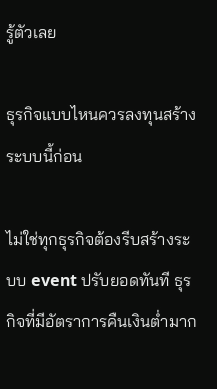รู้ตัวเลย

ธุรกิจแบบไหนควรลงทุนสร้างระบบนี้ก่อน

ไม่ใช่ทุกธุรกิจต้องรีบสร้างระบบ event ปรับยอดทันที ธุรกิจที่มีอัตราการคืนเงินต่ำมาก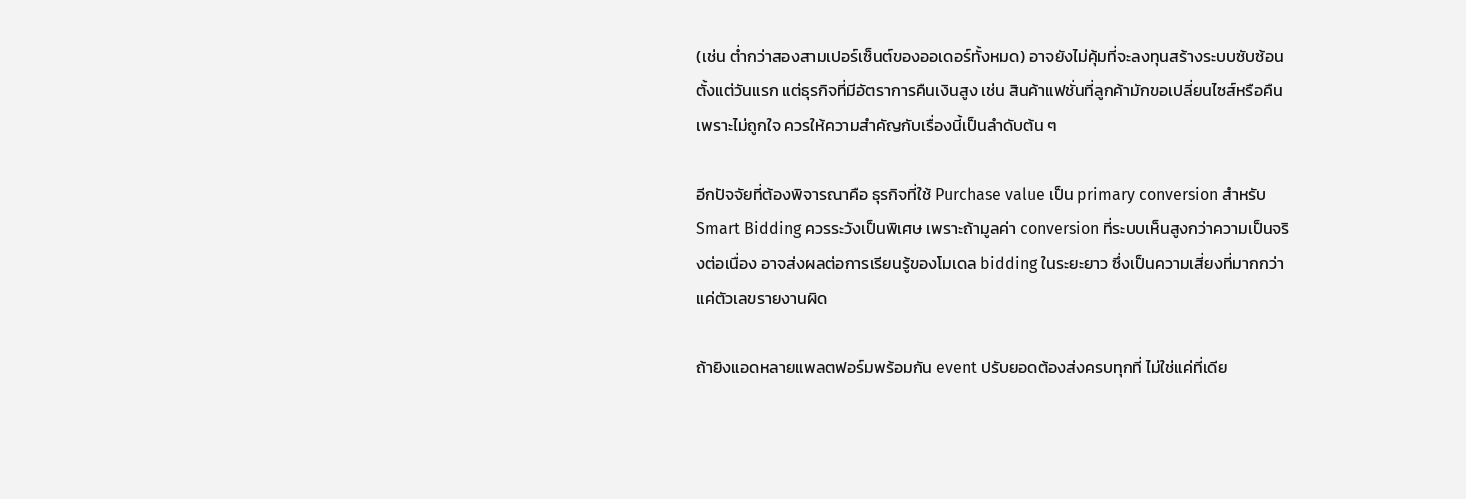(เช่น ต่ำกว่าสองสามเปอร์เซ็นต์ของออเดอร์ทั้งหมด) อาจยังไม่คุ้มที่จะลงทุนสร้างระบบซับซ้อนตั้งแต่วันแรก แต่ธุรกิจที่มีอัตราการคืนเงินสูง เช่น สินค้าแฟชั่นที่ลูกค้ามักขอเปลี่ยนไซส์หรือคืนเพราะไม่ถูกใจ ควรให้ความสำคัญกับเรื่องนี้เป็นลำดับต้น ๆ

อีกปัจจัยที่ต้องพิจารณาคือ ธุรกิจที่ใช้ Purchase value เป็น primary conversion สำหรับ Smart Bidding ควรระวังเป็นพิเศษ เพราะถ้ามูลค่า conversion ที่ระบบเห็นสูงกว่าความเป็นจริงต่อเนื่อง อาจส่งผลต่อการเรียนรู้ของโมเดล bidding ในระยะยาว ซึ่งเป็นความเสี่ยงที่มากกว่าแค่ตัวเลขรายงานผิด

ถ้ายิงแอดหลายแพลตฟอร์มพร้อมกัน event ปรับยอดต้องส่งครบทุกที่ ไม่ใช่แค่ที่เดีย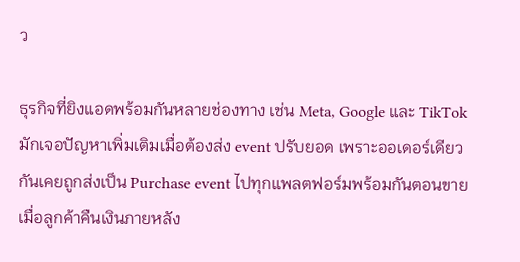ว

ธุรกิจที่ยิงแอดพร้อมกันหลายช่องทาง เช่น Meta, Google และ TikTok มักเจอปัญหาเพิ่มเติมเมื่อต้องส่ง event ปรับยอด เพราะออเดอร์เดียวกันเคยถูกส่งเป็น Purchase event ไปทุกแพลตฟอร์มพร้อมกันตอนขาย เมื่อลูกค้าคืนเงินภายหลัง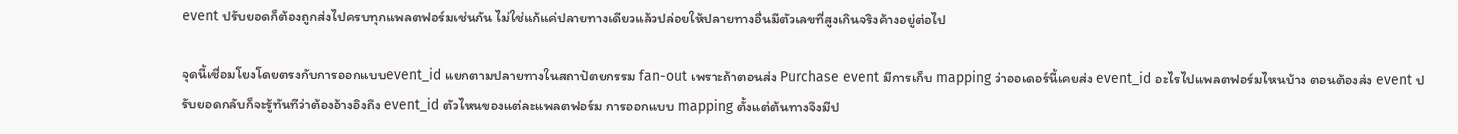event ปรับยอดก็ต้องถูกส่งไปครบทุกแพลตฟอร์มเช่นกัน ไม่ใช่แก้แค่ปลายทางเดียวแล้วปล่อยให้ปลายทางอื่นมีตัวเลขที่สูงเกินจริงค้างอยู่ต่อไป

จุดนี้เชื่อมโยงโดยตรงกับการออกแบบevent_id แยกตามปลายทางในสถาปัตยกรรม fan-out เพราะถ้าตอนส่ง Purchase event มีการเก็บ mapping ว่าออเดอร์นี้เคยส่ง event_id อะไรไปแพลตฟอร์มไหนบ้าง ตอนต้องส่ง event ปรับยอดกลับก็จะรู้ทันทีว่าต้องอ้างอิงถึง event_id ตัวไหนของแต่ละแพลตฟอร์ม การออกแบบ mapping ตั้งแต่ต้นทางจึงมีป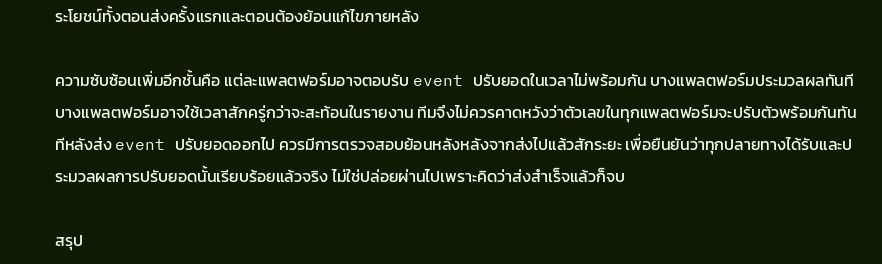ระโยชน์ทั้งตอนส่งครั้งแรกและตอนต้องย้อนแก้ไขภายหลัง

ความซับซ้อนเพิ่มอีกชั้นคือ แต่ละแพลตฟอร์มอาจตอบรับ event ปรับยอดในเวลาไม่พร้อมกัน บางแพลตฟอร์มประมวลผลทันที บางแพลตฟอร์มอาจใช้เวลาสักครู่กว่าจะสะท้อนในรายงาน ทีมจึงไม่ควรคาดหวังว่าตัวเลขในทุกแพลตฟอร์มจะปรับตัวพร้อมกันทันทีหลังส่ง event ปรับยอดออกไป ควรมีการตรวจสอบย้อนหลังหลังจากส่งไปแล้วสักระยะ เพื่อยืนยันว่าทุกปลายทางได้รับและประมวลผลการปรับยอดนั้นเรียบร้อยแล้วจริง ไม่ใช่ปล่อยผ่านไปเพราะคิดว่าส่งสำเร็จแล้วก็จบ

สรุป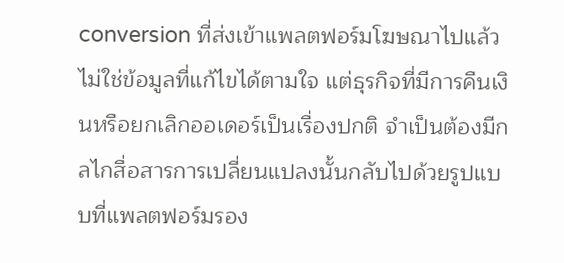conversion ที่ส่งเข้าแพลตฟอร์มโฆษณาไปแล้วไม่ใช่ข้อมูลที่แก้ไขได้ตามใจ แต่ธุรกิจที่มีการคืนเงินหรือยกเลิกออเดอร์เป็นเรื่องปกติ จำเป็นต้องมีกลไกสื่อสารการเปลี่ยนแปลงนั้นกลับไปด้วยรูปแบบที่แพลตฟอร์มรอง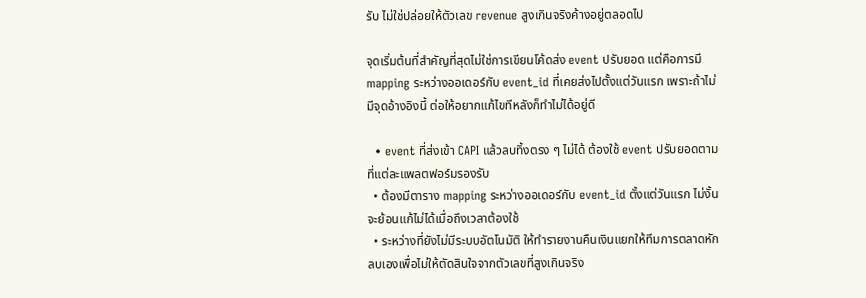รับ ไม่ใช่ปล่อยให้ตัวเลข revenue สูงเกินจริงค้างอยู่ตลอดไป

จุดเริ่มต้นที่สำคัญที่สุดไม่ใช่การเขียนโค้ดส่ง event ปรับยอด แต่คือการมี mapping ระหว่างออเดอร์กับ event_id ที่เคยส่งไปตั้งแต่วันแรก เพราะถ้าไม่มีจุดอ้างอิงนี้ ต่อให้อยากแก้ไขทีหลังก็ทำไม่ได้อยู่ดี

  • event ที่ส่งเข้า CAPI แล้วลบทิ้งตรง ๆ ไม่ได้ ต้องใช้ event ปรับยอดตามที่แต่ละแพลตฟอร์มรองรับ
  • ต้องมีตาราง mapping ระหว่างออเดอร์กับ event_id ตั้งแต่วันแรก ไม่งั้นจะย้อนแก้ไม่ได้เมื่อถึงเวลาต้องใช้
  • ระหว่างที่ยังไม่มีระบบอัตโนมัติ ให้ทำรายงานคืนเงินแยกให้ทีมการตลาดหักลบเองเพื่อไม่ให้ตัดสินใจจากตัวเลขที่สูงเกินจริง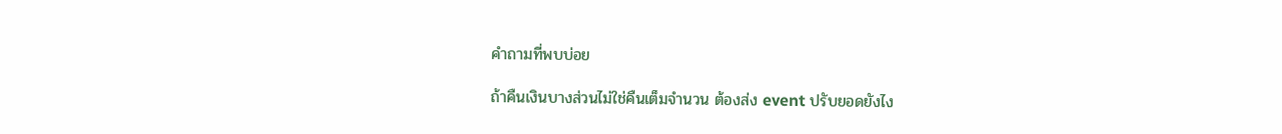คำถามที่พบบ่อย

ถ้าคืนเงินบางส่วนไม่ใช่คืนเต็มจำนวน ต้องส่ง event ปรับยอดยังไง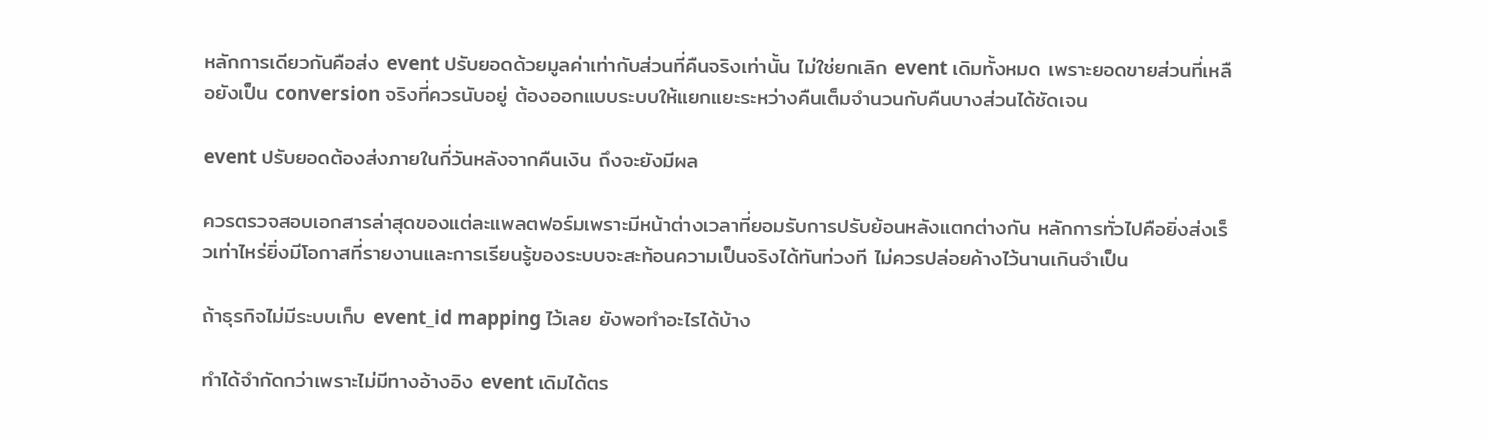หลักการเดียวกันคือส่ง event ปรับยอดด้วยมูลค่าเท่ากับส่วนที่คืนจริงเท่านั้น ไม่ใช่ยกเลิก event เดิมทั้งหมด เพราะยอดขายส่วนที่เหลือยังเป็น conversion จริงที่ควรนับอยู่ ต้องออกแบบระบบให้แยกแยะระหว่างคืนเต็มจำนวนกับคืนบางส่วนได้ชัดเจน

event ปรับยอดต้องส่งภายในกี่วันหลังจากคืนเงิน ถึงจะยังมีผล

ควรตรวจสอบเอกสารล่าสุดของแต่ละแพลตฟอร์มเพราะมีหน้าต่างเวลาที่ยอมรับการปรับย้อนหลังแตกต่างกัน หลักการทั่วไปคือยิ่งส่งเร็วเท่าไหร่ยิ่งมีโอกาสที่รายงานและการเรียนรู้ของระบบจะสะท้อนความเป็นจริงได้ทันท่วงที ไม่ควรปล่อยค้างไว้นานเกินจำเป็น

ถ้าธุรกิจไม่มีระบบเก็บ event_id mapping ไว้เลย ยังพอทำอะไรได้บ้าง

ทำได้จำกัดกว่าเพราะไม่มีทางอ้างอิง event เดิมได้ตร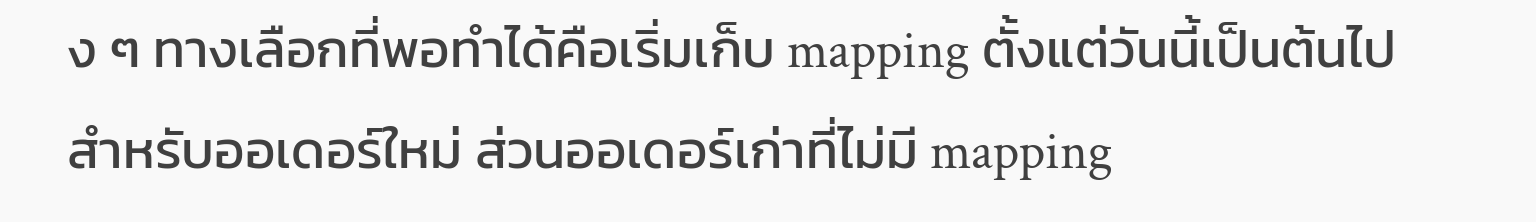ง ๆ ทางเลือกที่พอทำได้คือเริ่มเก็บ mapping ตั้งแต่วันนี้เป็นต้นไปสำหรับออเดอร์ใหม่ ส่วนออเดอร์เก่าที่ไม่มี mapping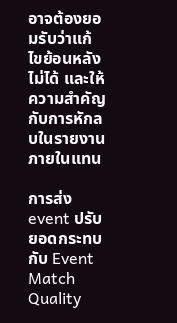อาจต้องยอมรับว่าแก้ไขย้อนหลังไม่ได้ และให้ความสำคัญกับการหักลบในรายงานภายในแทน

การส่ง event ปรับยอดกระทบกับ Event Match Quality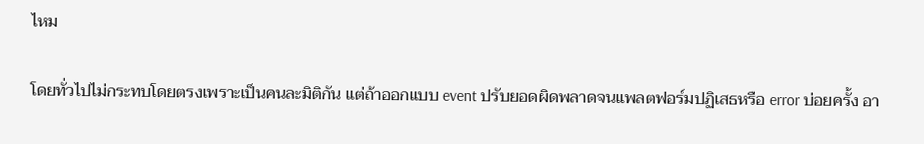ไหม

โดยทั่วไปไม่กระทบโดยตรงเพราะเป็นคนละมิติกัน แต่ถ้าออกแบบ event ปรับยอดผิดพลาดจนแพลตฟอร์มปฏิเสธหรือ error บ่อยครั้ง อา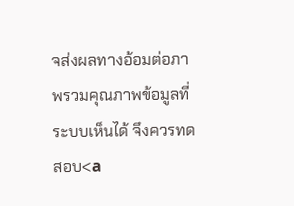จส่งผลทางอ้อมต่อภาพรวมคุณภาพข้อมูลที่ระบบเห็นได้ จึงควรทดสอบ<a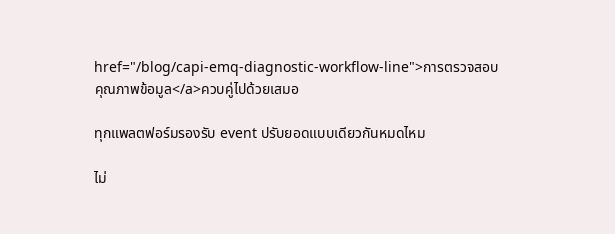href="/blog/capi-emq-diagnostic-workflow-line">การตรวจสอบคุณภาพข้อมูล</a>ควบคู่ไปด้วยเสมอ

ทุกแพลตฟอร์มรองรับ event ปรับยอดแบบเดียวกันหมดไหม

ไม่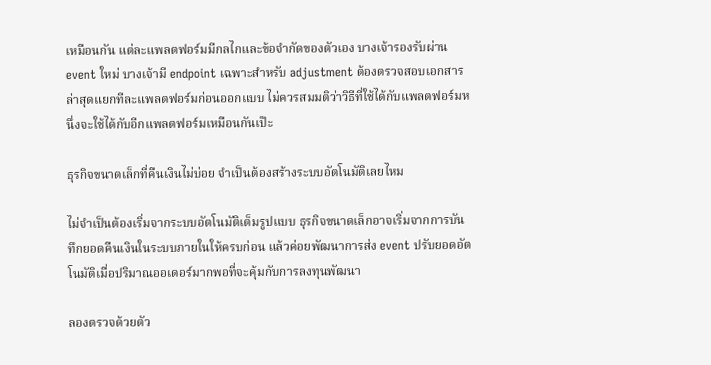เหมือนกัน แต่ละแพลตฟอร์มมีกลไกและข้อจำกัดของตัวเอง บางเจ้ารองรับผ่าน event ใหม่ บางเจ้ามี endpoint เฉพาะสำหรับ adjustment ต้องตรวจสอบเอกสารล่าสุดแยกทีละแพลตฟอร์มก่อนออกแบบ ไม่ควรสมมติว่าวิธีที่ใช้ได้กับแพลตฟอร์มหนึ่งจะใช้ได้กับอีกแพลตฟอร์มเหมือนกันเป๊ะ

ธุรกิจขนาดเล็กที่คืนเงินไม่บ่อย จำเป็นต้องสร้างระบบอัตโนมัติเลยไหม

ไม่จำเป็นต้องเริ่มจากระบบอัตโนมัติเต็มรูปแบบ ธุรกิจขนาดเล็กอาจเริ่มจากการบันทึกยอดคืนเงินในระบบภายในให้ครบก่อน แล้วค่อยพัฒนาการส่ง event ปรับยอดอัตโนมัติเมื่อปริมาณออเดอร์มากพอที่จะคุ้มกับการลงทุนพัฒนา

ลองตรวจด้วยตัว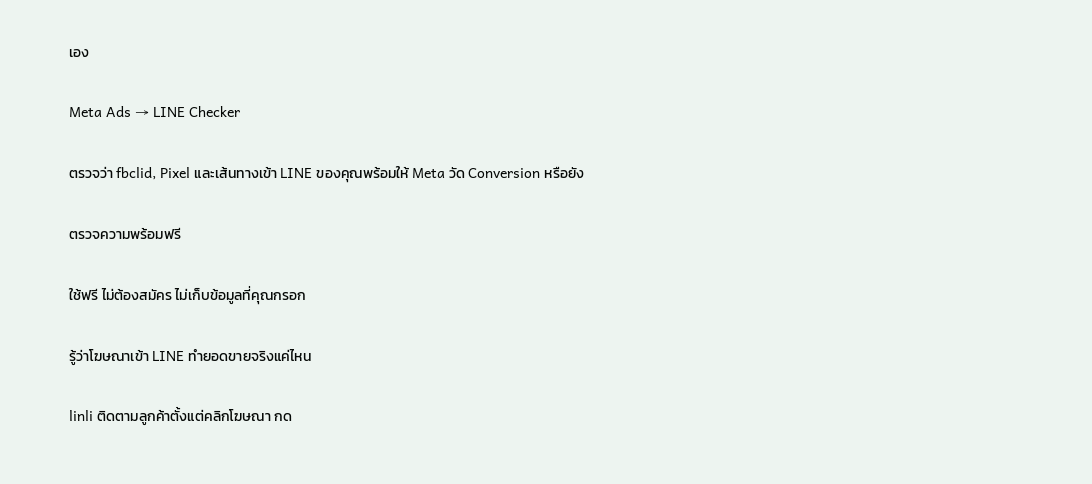เอง

Meta Ads → LINE Checker

ตรวจว่า fbclid, Pixel และเส้นทางเข้า LINE ของคุณพร้อมให้ Meta วัด Conversion หรือยัง

ตรวจความพร้อมฟรี

ใช้ฟรี ไม่ต้องสมัคร ไม่เก็บข้อมูลที่คุณกรอก

รู้ว่าโฆษณาเข้า LINE ทำยอดขายจริงแค่ไหน

linli ติดตามลูกค้าตั้งแต่คลิกโฆษณา กด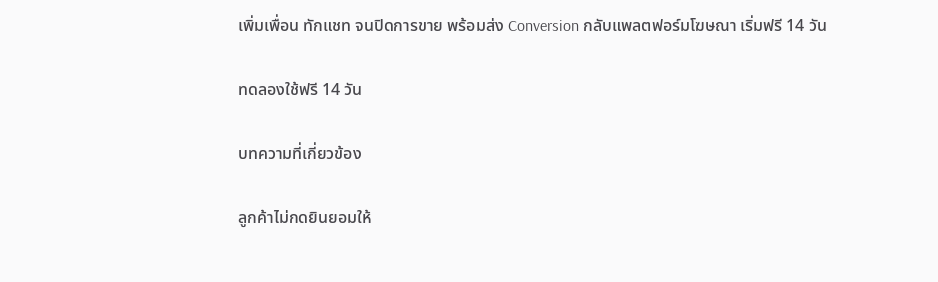เพิ่มเพื่อน ทักแชท จนปิดการขาย พร้อมส่ง Conversion กลับแพลตฟอร์มโฆษณา เริ่มฟรี 14 วัน

ทดลองใช้ฟรี 14 วัน

บทความที่เกี่ยวข้อง

ลูกค้าไม่กดยินยอมให้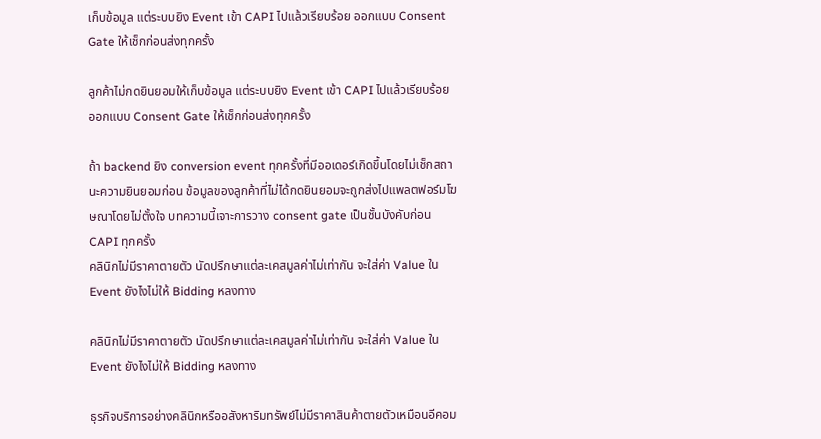เก็บข้อมูล แต่ระบบยิง Event เข้า CAPI ไปแล้วเรียบร้อย ออกแบบ Consent Gate ให้เช็กก่อนส่งทุกครั้ง

ลูกค้าไม่กดยินยอมให้เก็บข้อมูล แต่ระบบยิง Event เข้า CAPI ไปแล้วเรียบร้อย ออกแบบ Consent Gate ให้เช็กก่อนส่งทุกครั้ง

ถ้า backend ยิง conversion event ทุกครั้งที่มีออเดอร์เกิดขึ้นโดยไม่เช็กสถานะความยินยอมก่อน ข้อมูลของลูกค้าที่ไม่ได้กดยินยอมจะถูกส่งไปแพลตฟอร์มโฆษณาโดยไม่ตั้งใจ บทความนี้เจาะการวาง consent gate เป็นชั้นบังคับก่อน CAPI ทุกครั้ง
คลินิกไม่มีราคาตายตัว นัดปรึกษาแต่ละเคสมูลค่าไม่เท่ากัน จะใส่ค่า Value ใน Event ยังไงไม่ให้ Bidding หลงทาง

คลินิกไม่มีราคาตายตัว นัดปรึกษาแต่ละเคสมูลค่าไม่เท่ากัน จะใส่ค่า Value ใน Event ยังไงไม่ให้ Bidding หลงทาง

ธุรกิจบริการอย่างคลินิกหรืออสังหาริมทรัพย์ไม่มีราคาสินค้าตายตัวเหมือนอีคอม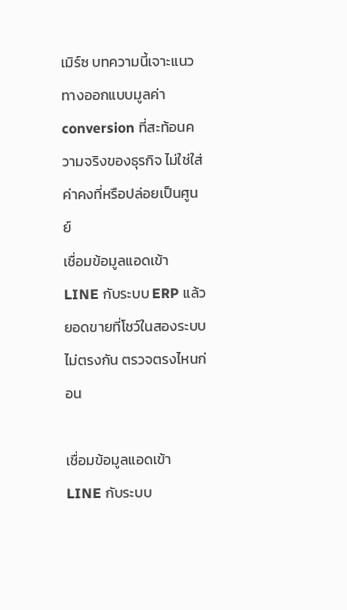เมิร์ซ บทความนี้เจาะแนวทางออกแบบมูลค่า conversion ที่สะท้อนความจริงของธุรกิจ ไม่ใช่ใส่ค่าคงที่หรือปล่อยเป็นศูนย์
เชื่อมข้อมูลแอดเข้า LINE กับระบบ ERP แล้วยอดขายที่โชว์ในสองระบบไม่ตรงกัน ตรวจตรงไหนก่อน

เชื่อมข้อมูลแอดเข้า LINE กับระบบ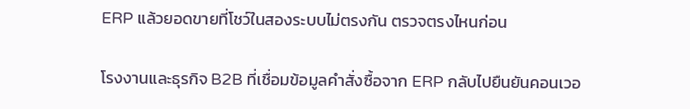ERP แล้วยอดขายที่โชว์ในสองระบบไม่ตรงกัน ตรวจตรงไหนก่อน

โรงงานและธุรกิจ B2B ที่เชื่อมข้อมูลคำสั่งซื้อจาก ERP กลับไปยืนยันคอนเวอ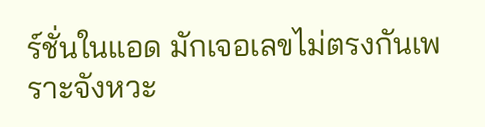ร์ชั่นในแอด มักเจอเลขไม่ตรงกันเพราะจังหวะ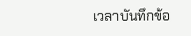เวลาบันทึกข้อ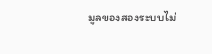มูลของสองระบบไม่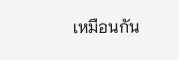เหมือนกัน